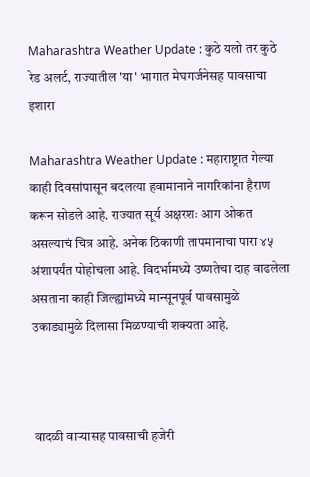Maharashtra Weather Update : कुठे यलो तर कुठे रेड अलर्ट, राज्यातील 'या' भागात मेघगर्जनेसह पावसाचा इशारा

Maharashtra Weather Update : महाराष्ट्रात गेल्या काही दिवसांपासून बदलत्या हवामानाने नागरिकांना हैराण करून सोडले आहे. राज्यात सूर्य अक्षरशः आग ओकत असल्याचं चित्र आहे. अनेक ठिकाणी तापमानाचा पारा ४५ अंशापर्यंत पोहोचला आहे. विदर्भामध्ये उष्णतेचा दाह वाढलेला असताना काही जिल्ह्यांमध्ये मान्सूनपूर्व पावसामुळे उकाड्यामुळे दिलासा मिळण्याची शक्यता आहे.



 वादळी वाऱ्यासह पावसाची हजेरी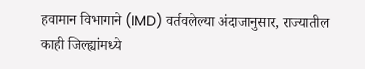हवामान विभागाने (IMD) वर्तवलेल्या अंदाजानुसार, राज्यातील काही जिल्ह्यांमध्ये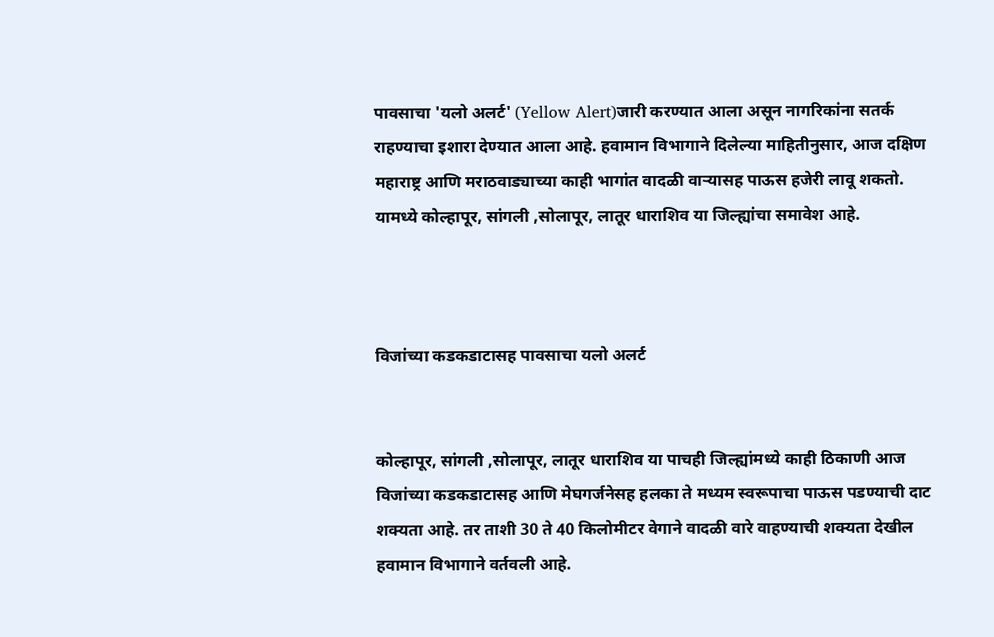पावसाचा 'यलो अलर्ट' (Yellow Alert)जारी करण्यात आला असून नागरिकांना सतर्क राहण्याचा इशारा देण्यात आला आहे. हवामान विभागाने दिलेल्या माहितीनुसार, आज दक्षिण महाराष्ट्र आणि मराठवाड्याच्या काही भागांत वादळी वाऱ्यासह पाऊस हजेरी लावू शकतो. यामध्ये कोल्हापूर, सांगली ,सोलापूर, लातूर धाराशिव या जिल्ह्यांचा समावेश आहे.



विजांच्या कडकडाटासह पावसाचा यलो अलर्ट


कोल्हापूर, सांगली ,सोलापूर, लातूर धाराशिव या पाचही जिल्ह्यांमध्ये काही ठिकाणी आज विजांच्या कडकडाटासह आणि मेघगर्जनेसह हलका ते मध्यम स्वरूपाचा पाऊस पडण्याची दाट शक्यता आहे. तर ताशी 30 ते 40 किलोमीटर वेगाने वादळी वारे वाहण्याची शक्यता देखील हवामान विभागाने वर्तवली आहे.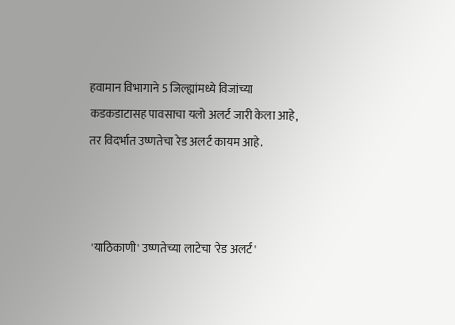हवामान विभागाने 5 जिल्ह्यांमध्ये विजांच्या कडकडाटासह पावसाचा यलो अलर्ट जारी केला आहे, तर विदर्भात उष्णतेचा रेड अलर्ट कायम आहे.



 'याठिकाणी' उष्णतेच्या लाटेचा 'रेड अलर्ट'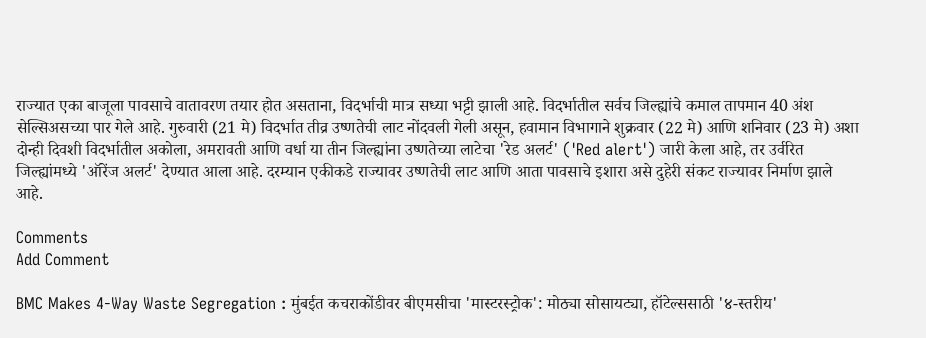राज्यात एका बाजूला पावसाचे वातावरण तयार होत असताना, विदर्भाची मात्र सध्या भट्टी झाली आहे. विदर्भातील सर्वच जिल्ह्यांचे कमाल तापमान 40 अंश सेल्सिअसच्या पार गेले आहे. गुरुवारी (21 मे) विदर्भात तीव्र उष्णतेची लाट नोंदवली गेली असून, हवामान विभागाने शुक्रवार (22 मे) आणि शनिवार (23 मे) अशा दोन्ही दिवशी विदर्भातील अकोला, अमरावती आणि वर्धा या तीन जिल्ह्यांना उष्णतेच्या लाटेचा 'रेड अलर्ट' ('Red alert') जारी केला आहे, तर उर्वरित जिल्ह्यांमध्ये 'ऑरेंज अलर्ट' देण्यात आला आहे. दरम्यान एकीकडे राज्यावर उष्णतेची लाट आणि आता पावसाचे इशारा असे दुहेरी संकट राज्यावर निर्माण झाले आहे.

Comments
Add Comment

BMC Makes 4-Way Waste Segregation : मुंबईत कचराकोंडीवर बीएमसीचा 'मास्टरस्ट्रोक': मोठ्या सोसायट्या, हॉटेल्ससाठी '४-स्तरीय'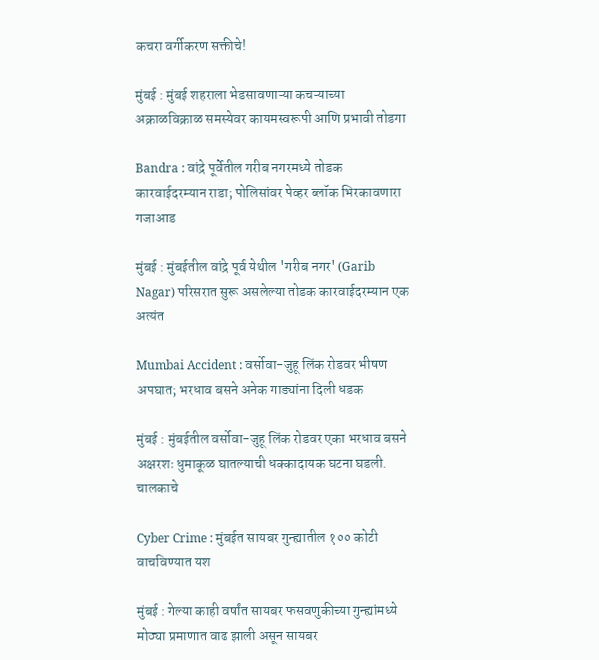कचरा वर्गीकरण सक्तीचे!

मुंबई : मुंबई शहराला भेडसावणाऱ्या कचऱ्याच्या अक्राळविक्राळ समस्येवर कायमस्वरूपी आणि प्रभावी तोडगा

Bandra : वांद्रे पूर्वेतील गरीब नगरमध्ये तोडक कारवाईदरम्यान राडा; पोलिसांवर पेव्हर ब्लॉक भिरकावणारा गजाआड

मुंबई : मुंबईतील वांद्रे पूर्व येथील 'गरीब नगर' (Garib Nagar) परिसरात सुरू असलेल्या तोडक कारवाईदरम्यान एक अत्यंत

Mumbai Accident : वर्सोवा-जुहू लिंक रोडवर भीषण अपघात; भरधाव बसने अनेक गाड्यांना दिली धडक

मुंबई : मुंबईतील वर्सोवा-जुहू लिंक रोडवर एका भरधाव बसने अक्षरशः धुमाकूळ घातल्याची धक्कादायक घटना घडली. चालकाचे

Cyber Crime : मुंबईत सायबर गुन्ह्यातील १०० कोटी वाचविण्यात यश

मुंबई : गेल्या काही वर्षांत सायबर फसवणुकीच्या गुन्ह्यांमध्ये मोठ्या प्रमाणात वाढ झाली असून सायबर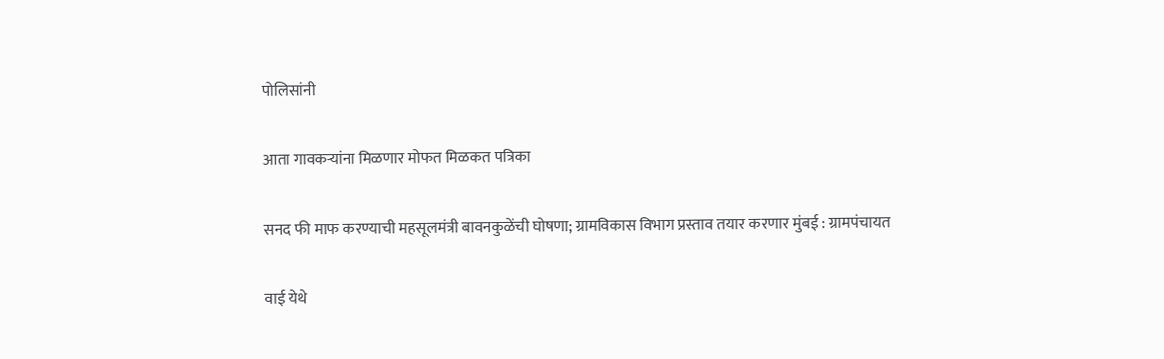पोलिसांनी

आता गावकऱ्यांना मिळणार मोफत मिळकत पत्रिका

सनद फी माफ करण्याची महसूलमंत्री बावनकुळेंची घोषणा; ग्रामविकास विभाग प्रस्ताव तयार करणार मुंबई : ग्रामपंचायत

वाई येथे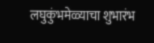लघुकुंभमेळ्याचा शुभारंभ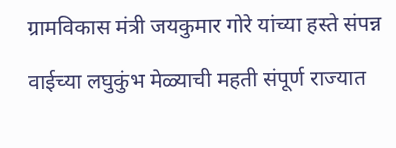ग्रामविकास मंत्री जयकुमार गोरे यांच्या हस्ते संपन्न

वाईच्या लघुकुंभ मेळ्याची महती संपूर्ण राज्यात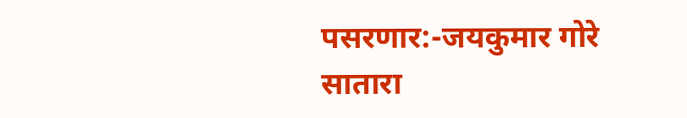पसरणार:-जयकुमार गोरे सातारा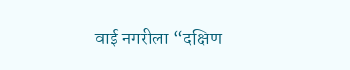वाई नगरीला “दक्षिण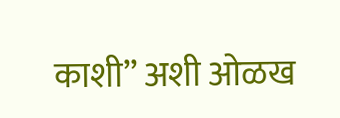काशी” अशी ओळख